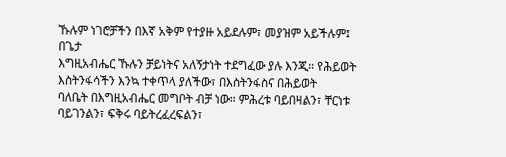ኹሉም ነገሮቻችን በእኛ አቅም የተያዙ አይደሉም፣ መያዝም አይችሉም፤ በጌታ
እግዚአብሔር ኹሉን ቻይነትና አለኝታነት ተደግፈው ያሉ እንጂ። የሕይወት እስትንፋሳችን እንኳ ተቀጥላ ያለችው፣ በእስትንፋስና በሕይወት
ባለቤት በእግዚአብሔር መግቦት ብቻ ነው። ምሕረቱ ባይበዛልን፣ ቸርነቱ ባይገንልን፣ ፍቅሩ ባይትረፈረፍልን፣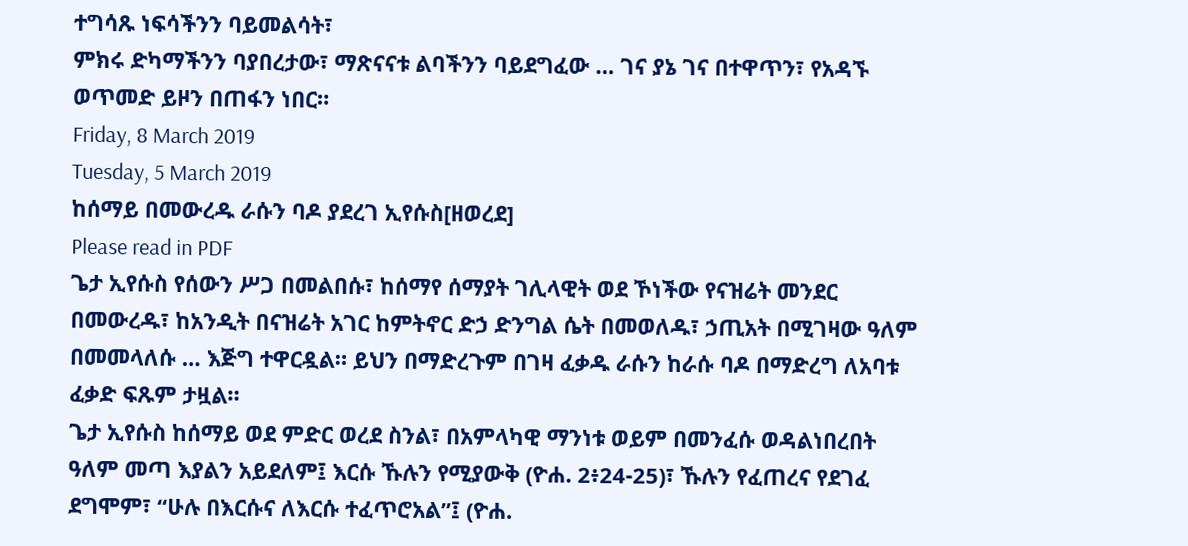ተግሳጹ ነፍሳችንን ባይመልሳት፣
ምክሩ ድካማችንን ባያበረታው፣ ማጽናናቱ ልባችንን ባይደግፈው … ገና ያኔ ገና በተዋጥን፣ የአዳኙ ወጥመድ ይዞን በጠፋን ነበር።
Friday, 8 March 2019
Tuesday, 5 March 2019
ከሰማይ በመውረዱ ራሱን ባዶ ያደረገ ኢየሱስ[ዘወረደ]
Please read in PDF
ጌታ ኢየሱስ የሰውን ሥጋ በመልበሱ፣ ከሰማየ ሰማያት ገሊላዊት ወደ ኾነችው የናዝሬት መንደር በመውረዱ፣ ከአንዲት በናዝሬት አገር ከምትኖር ድኃ ድንግል ሴት በመወለዱ፣ ኃጢአት በሚገዛው ዓለም በመመላለሱ … እጅግ ተዋርዷል። ይህን በማድረጉም በገዛ ፈቃዱ ራሱን ከራሱ ባዶ በማድረግ ለአባቱ ፈቃድ ፍጹም ታዟል።
ጌታ ኢየሱስ ከሰማይ ወደ ምድር ወረደ ስንል፣ በአምላካዊ ማንነቱ ወይም በመንፈሱ ወዳልነበረበት ዓለም መጣ እያልን አይደለም፤ እርሱ ኹሉን የሚያውቅ (ዮሐ. 2፥24-25)፣ ኹሉን የፈጠረና የደገፈ ደግሞም፣ “ሁሉ በእርሱና ለእርሱ ተፈጥሮአል”፤ (ዮሐ.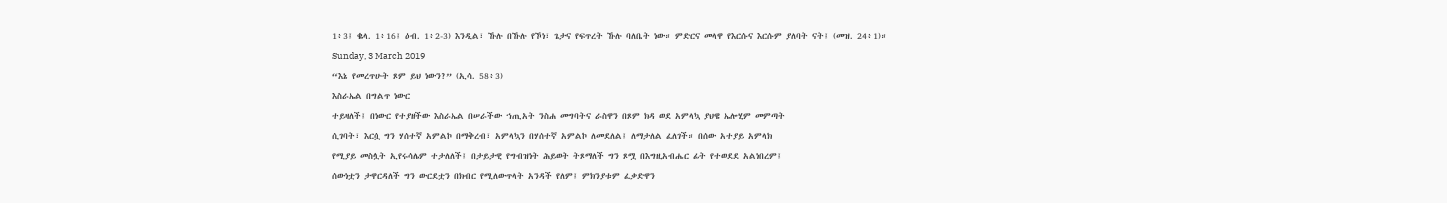1፥3፤ ቈላ. 1፥16፤ ዕብ. 1፥2-3) እንዲል፣ ኹሉ በኹሉ የኾነ፣ ጌታና የፍጥረት ኹሉ ባለቤት ነው። ምድርና መላዋ የእርሱና እርሱም ያለባት ናት፤ (መዝ. 24፥1)።
Sunday, 3 March 2019
“እኔ የመረጥሁት ጾም ይህ ነውን?” (ኢሳ. 58፥3)
እስራኤል በግልጥ ነውር
ተይዛለች፤ በነውር የተያዘችው እስራኤል በሠራችው ኀጢአት ንስሐ መግባትና ራስዋን በጾም ክዳ ወደ አምላኳ ያህዌ ኤሎሂም መምጣት
ሲገባት፣ እርሷ ግን ሃሰተኛ አምልኮ በማቅረብ፣ አምላኳን በሃሰተኛ አምልኮ ለመደለል፤ ለማታለል ፈለገች። በሰው አተያይ አምላክ
የሚያይ መስሏት ኢየሩሳሌም ተታለለች፤ በታይታዊ የግብዝነት ሕይወት ትጾማለች ግን ጾሟ በእግዚአብሔር ፊት የተወደደ አልነበረም፤
ሰውነቷን ታዋርዳለች ግን ውርደቷን በክብር የሚለውጥላት አንዳች የለም፤ ምክንያቱም ፈቃድዋን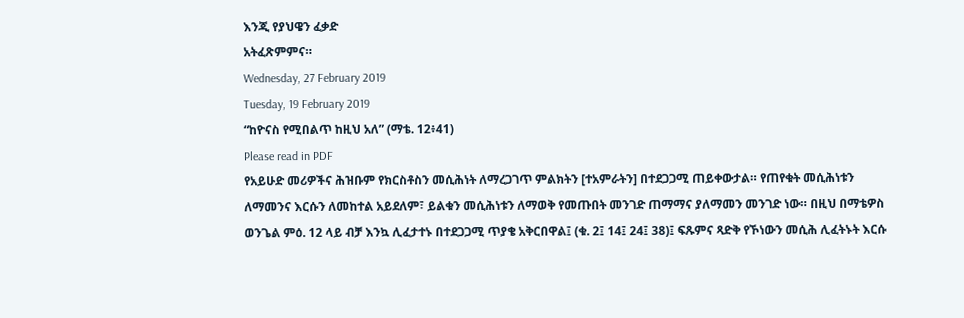እንጂ የያህዌን ፈቃድ
አትፈጽምምና።
Wednesday, 27 February 2019
Tuesday, 19 February 2019
“ከዮናስ የሚበልጥ ከዚህ አለ” (ማቴ. 12፥41)
Please read in PDF
የአይሁድ መሪዎችና ሕዝቡም የክርስቶስን መሲሕነት ለማረጋገጥ ምልክትን [ተአምራትን] በተደጋጋሚ ጠይቀውታል። የጠየቁት መሲሕነቱን ለማመንና እርሱን ለመከተል አይደለም፣ ይልቁን መሲሕነቱን ለማወቅ የመጡበት መንገድ ጠማማና ያለማመን መንገድ ነው። በዚህ በማቴዎስ ወንጌል ምዕ. 12 ላይ ብቻ እንኳ ሊፈታተኑ በተደጋጋሚ ጥያቄ አቅርበዋል፤ (ቁ. 2፤ 14፤ 24፤ 38)፤ ፍጹምና ጻድቅ የኾነውን መሲሕ ሊፈትኑት እርሱ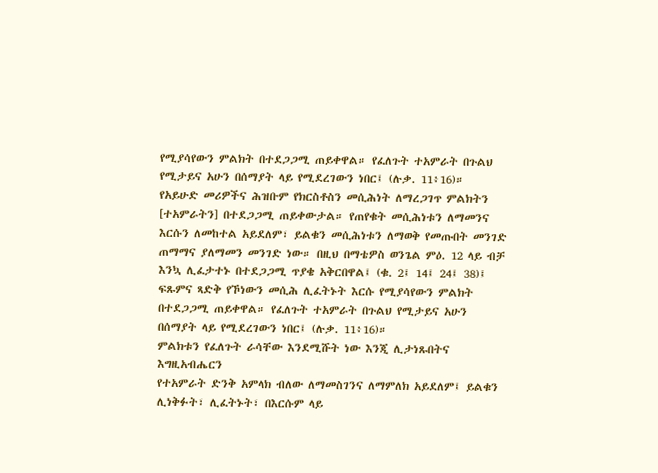የሚያሳየውን ምልክት በተደጋጋሚ ጠይቀዋል። የፈለጉት ተአምራት በጉልህ የሚታይና አሁን በሰማያት ላይ የሚደረገውን ነበር፤ (ሉቃ. 11፥16)።
የአይሁድ መሪዎችና ሕዝቡም የክርስቶስን መሲሕነት ለማረጋገጥ ምልክትን [ተአምራትን] በተደጋጋሚ ጠይቀውታል። የጠየቁት መሲሕነቱን ለማመንና እርሱን ለመከተል አይደለም፣ ይልቁን መሲሕነቱን ለማወቅ የመጡበት መንገድ ጠማማና ያለማመን መንገድ ነው። በዚህ በማቴዎስ ወንጌል ምዕ. 12 ላይ ብቻ እንኳ ሊፈታተኑ በተደጋጋሚ ጥያቄ አቅርበዋል፤ (ቁ. 2፤ 14፤ 24፤ 38)፤ ፍጹምና ጻድቅ የኾነውን መሲሕ ሊፈትኑት እርሱ የሚያሳየውን ምልክት በተደጋጋሚ ጠይቀዋል። የፈለጉት ተአምራት በጉልህ የሚታይና አሁን በሰማያት ላይ የሚደረገውን ነበር፤ (ሉቃ. 11፥16)።
ምልክቱን የፈለጉት ራሳቸው እንደሚሹት ነው እንጂ ሊታነጹበትና እግዚአብሔርን
የተአምራት ድንቅ አምላክ ብለው ለማመስገንና ለማምለክ አይደለም፤ ይልቁን ሊነቅፉት፣ ሊፈትኑት፣ በእርሱም ላይ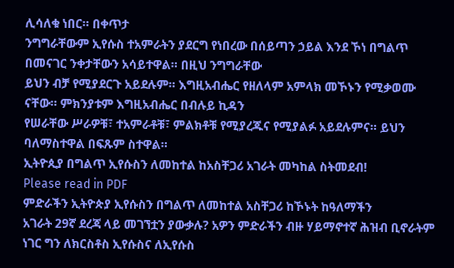ሊሳለቁ ነበር። በቀጥታ
ንግግራቸውም ኢየሱስ ተአምራትን ያደርግ የነበረው በሰይጣን ኃይል እንደ ኾነ በግልጥ በመናገር ንቀታቸውን አሳይተዋል። በዚህ ንግግራቸው
ይህን ብቻ የሚያደርጉ አይደሉም። እግዚአብሔር የዘለላም አምላክ መኾኑን የሚቃወሙ ናቸው። ምክንያቱም እግዚአብሔር በብሉይ ኪዳን
የሠራቸው ሥራዎቹ፣ ተአምራቶቹ፣ ምልክቶቹ የሚያረጁና የሚያልፉ አይደሉምና። ይህን ባለማስተዋል በፍጹም ስተዋል።
ኢትዮጲያ በግልጥ ኢየሱስን ለመከተል ከአስቸጋሪ አገራት መካከል ስትመደብ!
Please read in PDF
ምድራችን ኢትዮጵያ ኢየሱስን በግልጥ ለመከተል አስቸጋሪ ከኾኑት ከዓለማችን
አገራት 29ኛ ደረጃ ላይ መገኘቷን ያውቃሉ? አዎን ምድራችን ብዙ ሃይማኖተኛ ሕዝብ ቢኖራትም ነገር ግን ለክርስቶስ ኢየሱስና ለኢየሱስ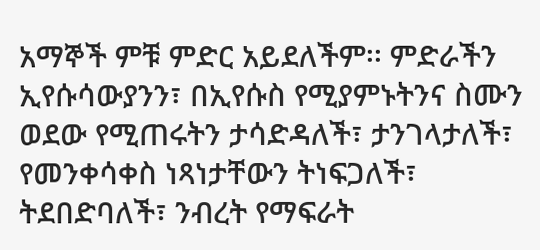አማኞች ምቹ ምድር አይደለችም፡፡ ምድራችን ኢየሱሳውያንን፣ በኢየሱስ የሚያምኑትንና ስሙን ወደው የሚጠሩትን ታሳድዳለች፣ ታንገላታለች፣
የመንቀሳቀስ ነጻነታቸውን ትነፍጋለች፣ ትደበድባለች፣ ንብረት የማፍራት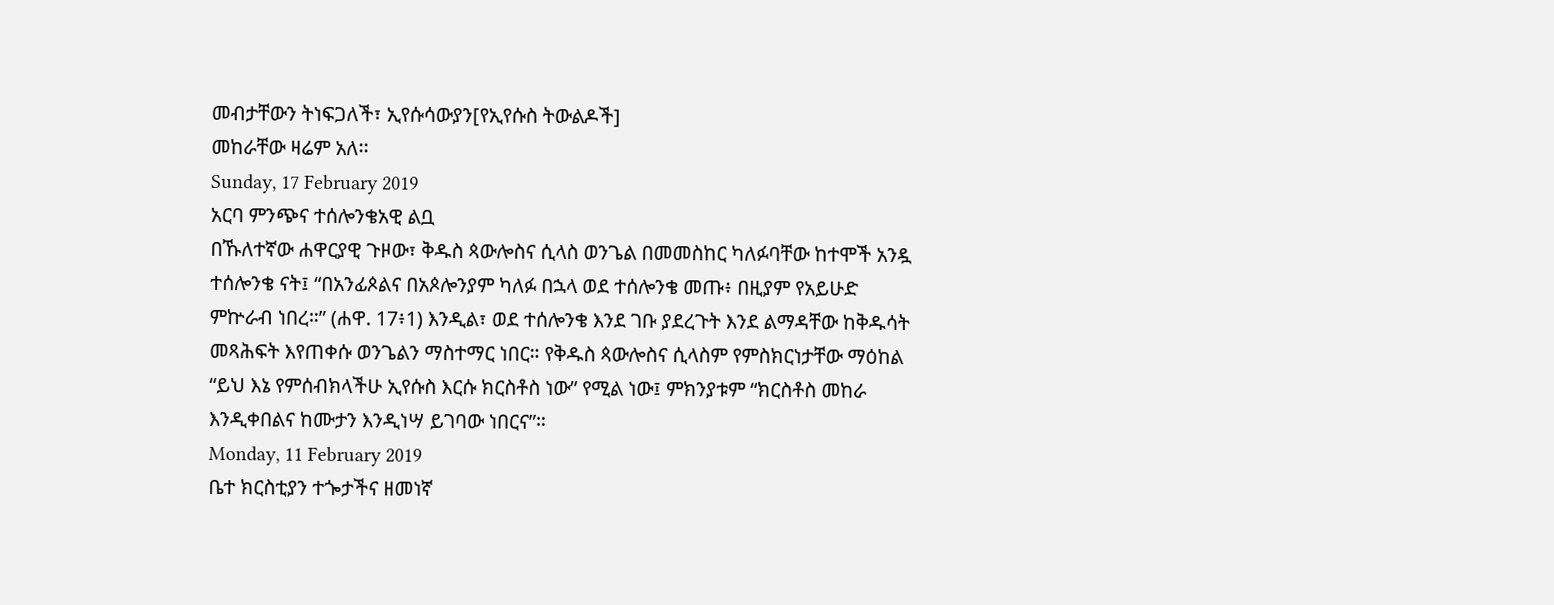መብታቸውን ትነፍጋለች፣ ኢየሱሳውያን[የኢየሱስ ትውልዶች]
መከራቸው ዛሬም አለ፡፡
Sunday, 17 February 2019
አርባ ምንጭና ተሰሎንቄአዊ ልቧ
በኹለተኛው ሐዋርያዊ ጉዞው፣ ቅዱስ ጳውሎስና ሲላስ ወንጌል በመመስከር ካለፉባቸው ከተሞች አንዷ ተሰሎንቄ ናት፤ “በአንፊጶልና በአጶሎንያም ካለፉ በኋላ ወደ ተሰሎንቄ መጡ፥ በዚያም የአይሁድ ምኵራብ ነበረ።” (ሐዋ. 17፥1) እንዲል፣ ወደ ተሰሎንቄ እንደ ገቡ ያደረጉት እንደ ልማዳቸው ከቅዱሳት መጻሕፍት እየጠቀሱ ወንጌልን ማስተማር ነበር። የቅዱስ ጳውሎስና ሲላስም የምስክርነታቸው ማዕከል “ይህ እኔ የምሰብክላችሁ ኢየሱስ እርሱ ክርስቶስ ነው” የሚል ነው፤ ምክንያቱም “ክርስቶስ መከራ እንዲቀበልና ከሙታን እንዲነሣ ይገባው ነበርና”።
Monday, 11 February 2019
ቤተ ክርስቲያን ተጐታችና ዘመነኛ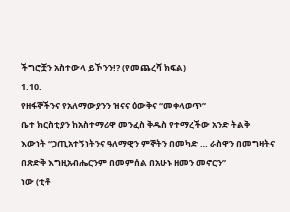ችግሮቿን አስተውላ ይኾንን!? (የመጨረሻ ክፍል)
1.10.
የዘፋኞችንና የአለማውያንን ዝናና ዕውቅና “መቀላወጥ”
ቤተ ክርስቲያን ከአስተማሪዋ መንፈስ ቅዱስ የተማረችው አንድ ትልቅ
እውነት “ኃጢአተኝነትንና ዓለማዊን ምኞትን በመካድ … ራስዋን በመግዛትና በጽድቅ እግዚአብሔርንም በመምሰል በአሁኑ ዘመን መኖርን”
ነው (ቲቶ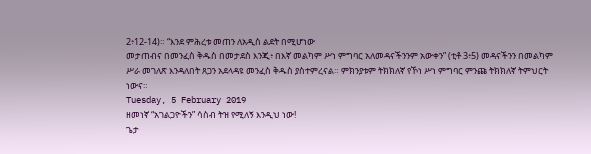2፥12-14)። “እንደ ምሕረቱ መጠን ለአዲስ ልደት በሚሆነው
መታጠብና በመንፈስ ቅዱስ በመታደስ እንጂ፥ በእኛ መልካም ሥነ ምግባር አለመዳናችንንም አውቀን” (ቲቶ 3፥5) መዳናችንን በመልካም
ሥራ መገለጽ እንዳለበት ጸጋን አደላዳዩ መንፈስ ቅዱስ ያስተምረናል። ምክንያቱም ትክክለኛ የኾነ ሥነ ምግባር ምንጩ ትክክለኛ ትምህርት
ነውና።
Tuesday, 5 February 2019
ዘመነኛ “አገልጋዮችን” ሳስብ ትዝ የሚለኝ እንዲህ ነው!
ጌታ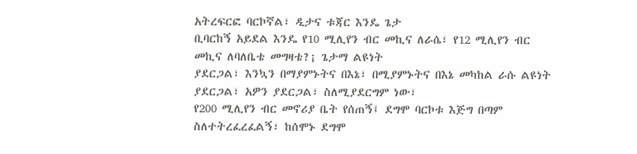አትረፍርፎ ባርኮኛል፣ ዲታና ቱጃር እንዴ ጌታ
ቢባርከኝ አይደል እንዴ የ10 ሚሊየን ብር መኪና ለራሴ፣ የ12 ሚሊየን ብር መኪና ለባለቤቴ መግዛቴ?¡ ጌታማ ልዩነት
ያደርጋል፣ እንኳን በማያምኑትና በእኔ፣ በሚያምኑትና በእኔ መካከል ራሱ ልዩነት ያደርጋል፣ አዎን ያደርጋል፣ ስለሚያደርግም ነው፣
የ200 ሚሊየን ብር መኖሪያ ቤት የሰጠኝ፤ ደግሞ ባርኮቱ እጅግ በጣም ስለተትረፈረፈልኝ፣ ከሰሞኑ ደግሞ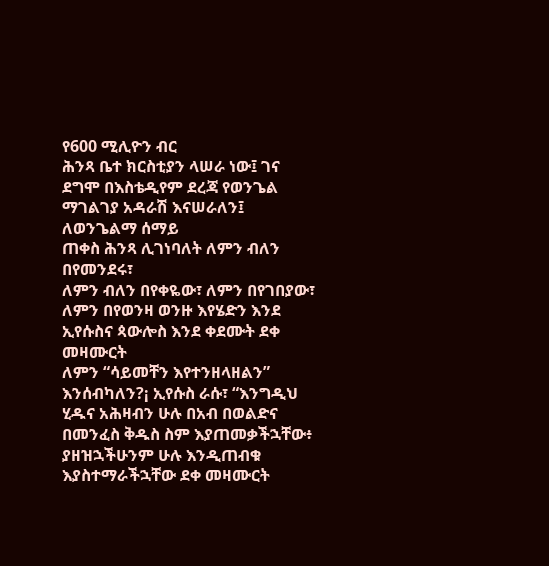የ600 ሚሊዮን ብር
ሕንጻ ቤተ ክርስቲያን ላሠራ ነው፤ ገና ደግሞ በእስቴዲየም ደረጃ የወንጌል ማገልገያ አዳራሽ እናሠራለን፤ ለወንጌልማ ሰማይ
ጠቀስ ሕንጻ ሊገነባለት ለምን ብለን በየመንደሩ፣
ለምን ብለን በየቀዬው፣ ለምን በየገበያው፣ ለምን በየወንዛ ወንዙ እየሄድን እንደ ኢየሱስና ጳውሎስ እንደ ቀደሙት ደቀ መዛሙርት
ለምን “ሳይመቸን እየተንዘላዘልን” እንሰብካለን?¡ ኢየሱስ ራሱ፣ “እንግዲህ ሂዱና አሕዛብን ሁሉ በአብ በወልድና
በመንፈስ ቅዱስ ስም እያጠመቃችኋቸው፥ ያዘዝኋችሁንም ሁሉ እንዲጠብቁ እያስተማራችኋቸው ደቀ መዛሙርት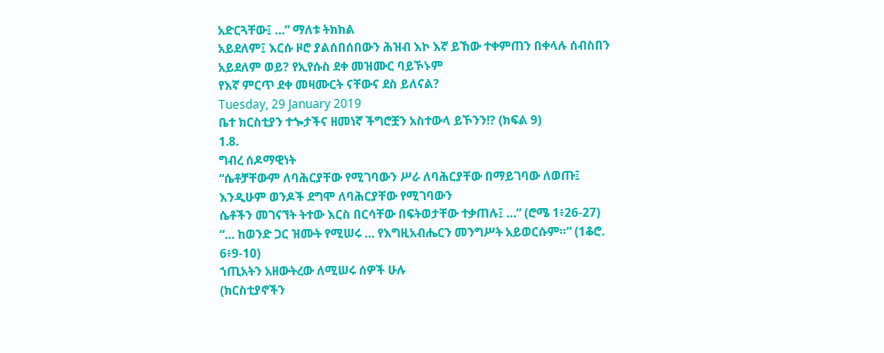አድርጓቸው፤ …” ማለቱ ትክክል
አይደለም፤ እርሱ ዞሮ ያልሰበሰበውን ሕዝብ እኮ እኛ ይኸው ተቀምጠን በቀላሉ ሰብስበን አይደለም ወይ? የኢየሱስ ደቀ መዝሙር ባይኾኑም
የእኛ ምርጥ ደቀ መዛሙርት ናቸውና ደስ ይለናል?
Tuesday, 29 January 2019
ቤተ ክርስቲያን ተጐታችና ዘመነኛ ችግሮቿን አስተውላ ይኾንን!? (ክፍል 9)
1.8.
ግብረ ሰዶማዊነት
“ሴቶቻቸውም ለባሕርያቸው የሚገባውን ሥራ ለባሕርያቸው በማይገባው ለወጡ፤ እንዲሁም ወንዶች ደግሞ ለባሕርያቸው የሚገባውን
ሴቶችን መገናኘት ትተው እርስ በርሳቸው በፍትወታቸው ተቃጠሉ፤ …” (ሮሜ 1፥26-27)
“… ከወንድ ጋር ዝሙት የሚሠሩ … የእግዚአብሔርን መንግሥት አይወርሱም።” (1ቆሮ. 6፥9-10)
ኀጢአትን አዘውትረው ለሚሠሩ ሰዎች ሁሉ
(ክርስቲያኖችን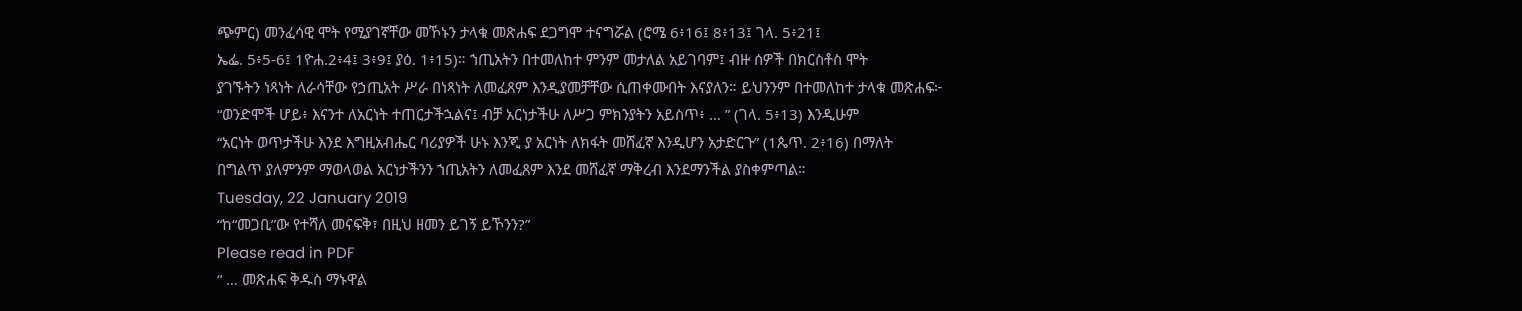ጭምር) መንፈሳዊ ሞት የሚያገኛቸው መኾኑን ታላቁ መጽሐፍ ደጋግሞ ተናግሯል (ሮሜ 6፥16፤ 8፥13፤ ገላ. 5፥21፤
ኤፌ. 5፥5-6፤ 1ዮሐ.2፥4፤ 3፥9፤ ያዕ. 1፥15)። ኀጢአትን በተመለከተ ምንም መታለል አይገባም፤ ብዙ ሰዎች በክርስቶስ ሞት
ያገኙትን ነጻነት ለራሳቸው የኃጢአት ሥራ በነጻነት ለመፈጸም እንዲያመቻቸው ሲጠቀሙበት እናያለን። ይህንንም በተመለከተ ታላቁ መጽሐፍ፦
“ወንድሞች ሆይ፥ እናንተ ለአርነት ተጠርታችኋልና፤ ብቻ አርነታችሁ ለሥጋ ምክንያትን አይስጥ፥ … ” (ገላ. 5፥13) እንዲሁም
“አርነት ወጥታችሁ እንደ እግዚአብሔር ባሪያዎች ሁኑ እንጂ ያ አርነት ለክፋት መሸፈኛ እንዲሆን አታድርጉ” (1ጴጥ. 2፥16) በማለት
በግልጥ ያለምንም ማወላወል አርነታችንን ኀጢአትን ለመፈጸም እንደ መሸፈኛ ማቅረብ እንደማንችል ያስቀምጣል።
Tuesday, 22 January 2019
“ከ“መጋቢ”ው የተሻለ መናፍቅ፣ በዚህ ዘመን ይገኝ ይኾንን?”
Please read in PDF
“ … መጽሐፍ ቅዱስ ማኑዋል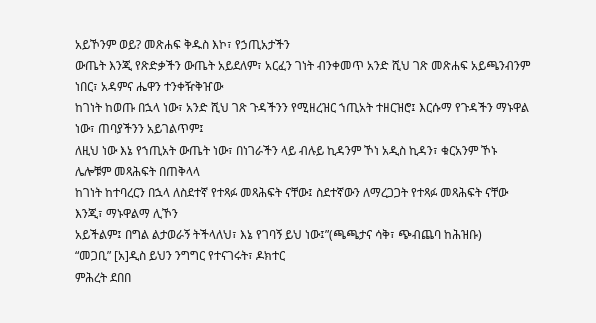አይኾንም ወይ? መጽሐፍ ቅዱስ እኮ፣ የኃጢአታችን
ውጤት እንጂ የጽድቃችን ውጤት አይደለም፣ አርፈን ገነት ብንቀመጥ አንድ ሺህ ገጽ መጽሐፍ አይጫንብንም ነበር፣ አዳምና ሔዋን ተንቀዥቅዠው
ከገነት ከወጡ በኋላ ነው፣ አንድ ሺህ ገጽ ጉዳችንን የሚዘረዝር ኀጢአት ተዘርዝሮ፤ እርሱማ የጉዳችን ማኑዋል ነው፣ ጠባያችንን አይገልጥም፤
ለዚህ ነው እኔ የኀጢአት ውጤት ነው፣ በነገራችን ላይ ብሉይ ኪዳንም ኾነ አዲስ ኪዳን፣ ቁርአንም ኾኑ ሌሎቹም መጻሕፍት በጠቅላላ
ከገነት ከተባረርን በኋላ ለስደተኛ የተጻፉ መጻሕፍት ናቸው፤ ስደተኛውን ለማረጋጋት የተጻፉ መጻሕፍት ናቸው እንጂ፣ ማኑዋልማ ሊኾን
አይችልም፤ በግል ልታወራኝ ትችላለህ፣ እኔ የገባኝ ይህ ነው፤”(ጫጫታና ሳቅ፣ ጭብጨባ ከሕዝቡ)
“መጋቢ” [አ]ዲስ ይህን ንግግር የተናገሩት፣ ዶክተር
ምሕረት ደበበ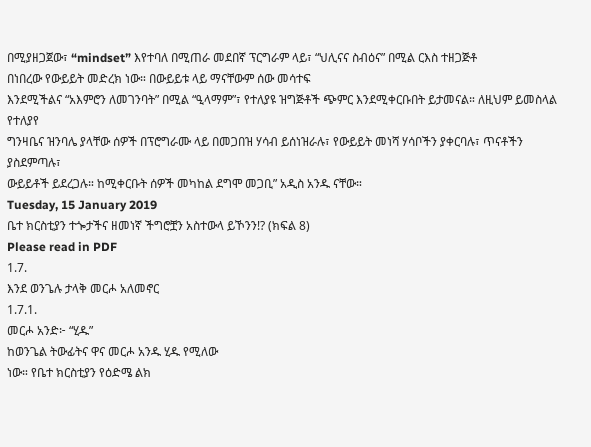በሚያዘጋጀው፣ “mindset” እየተባለ በሚጠራ መደበኛ ፕርግራም ላይ፣ “ህሊናና ስብዕና” በሚል ርእስ ተዘጋጅቶ
በነበረው የውይይት መድረክ ነው። በውይይቱ ላይ ማናቸውም ሰው መሳተፍ
እንደሚችልና “አእምሮን ለመገንባት” በሚል “ዒላማም”፣ የተለያዩ ዝግጅቶች ጭምር እንደሚቀርቡበት ይታመናል። ለዚህም ይመስላል የተለያየ
ግንዛቤና ዝንባሌ ያላቸው ሰዎች በፕሮግራሙ ላይ በመጋበዝ ሃሳብ ይሰነዝራሉ፣ የውይይት መነሻ ሃሳቦችን ያቀርባሉ፣ ጥናቶችን ያስደምጣሉ፣
ውይይቶች ይደረጋሉ። ከሚቀርቡት ሰዎች መካከል ደግሞ መጋቢ” አዲስ አንዱ ናቸው።
Tuesday, 15 January 2019
ቤተ ክርስቲያን ተጐታችና ዘመነኛ ችግሮቿን አስተውላ ይኾንን!? (ክፍል 8)
Please read in PDF
1.7.
እንደ ወንጌሉ ታላቅ መርሖ አለመኖር
1.7.1.
መርሖ አንድ፦ “ሂዱ”
ከወንጌል ትውፊትና ዋና መርሖ አንዱ ሂዱ የሚለው
ነው። የቤተ ክርስቲያን የዕድሜ ልክ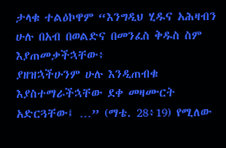ታላቁ ተልዕኮዋም “እንግዲህ ሂዱና አሕዛብን ሁሉ በአብ በወልድና በመንፈስ ቅዱስ ስም እያጠመቃችኋቸው፥
ያዘዝኋችሁንም ሁሉ እንዲጠብቁ እያስተማራችኋቸው ደቀ መዛሙርት አድርጓቸው፤ …” (ማቴ. 28፥19) የሚለው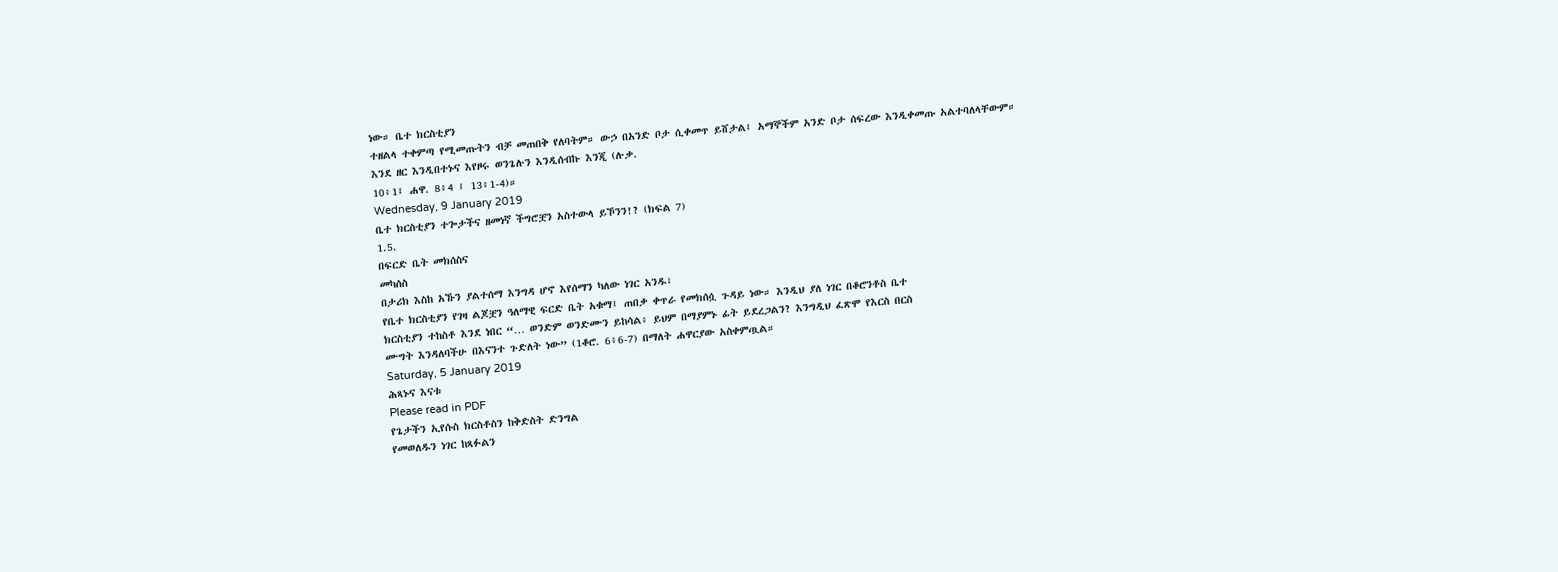ነው። ቤተ ክርስቲያን
ተዘልላ ተቀምጣ የሚመጡትን ብቻ መጠበቅ የለባትም። ውኃ በአንድ ቦታ ሲቀመጥ ይሸታል፤ አማኞችም አንድ ቦታ ሰፍረው እንዲቀመጡ አልተባለላቸውም።
እንደ ዘር እንዲበተኑና እየዞሩ ወንጌሉን እንዲሰብኩ እንጂ (ሉቃ.
10፥1፤ ሐዋ. 8፥4 ፤ 13፥1-4)።
Wednesday, 9 January 2019
ቤተ ክርስቲያን ተጐታችና ዘመነኛ ችግሮቿን አስተውላ ይኾንን!? (ክፍል 7)
1.5.
በፍርድ ቤት መክሰስና
መካሰስ
በታሪክ እስከ አኹን ያልተሰማ እንግዳ ሆኖ እየሰማን ካለው ነገር አንዱ፣
የቤተ ክርስቲያን የገዛ ልጆቿን ዓለማዊ ፍርድ ቤት አቁማ፤ ጠበቃ ቀጥራ የመክሰሷ ጉዳይ ነው። እንዲህ ያለ ነገር በቆሮንቶስ ቤተ
ክርስቲያን ተከስቶ እንደ ነበር “… ወንድም ወንድሙን ይከሳል፥ ይህም በማያምኑ ፊት ይደረጋልን? እንግዲህ ፈጽሞ የእርስ በርስ
ሙግት እንዳለባችሁ በእናንተ ጉድለት ነው” (1ቆሮ. 6፥6-7) በማለት ሐዋርያው አስቀምጧል።
Saturday, 5 January 2019
ሕጻኑና እናቱ
Please read in PDF
የጌታችን ኢየሱስ ክርስቶስን ከቅድስት ድንግል
የመወለዱን ነገር ከጻፉልን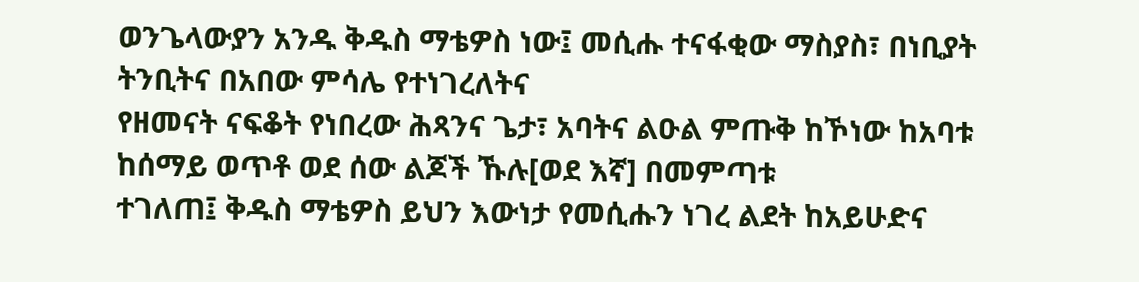ወንጌላውያን አንዱ ቅዱስ ማቴዎስ ነው፤ መሲሑ ተናፋቂው ማስያስ፣ በነቢያት ትንቢትና በአበው ምሳሌ የተነገረለትና
የዘመናት ናፍቆት የነበረው ሕጻንና ጌታ፣ አባትና ልዑል ምጡቅ ከኾነው ከአባቱ ከሰማይ ወጥቶ ወደ ሰው ልጆች ኹሉ[ወደ እኛ] በመምጣቱ
ተገለጠ፤ ቅዱስ ማቴዎስ ይህን እውነታ የመሲሑን ነገረ ልደት ከአይሁድና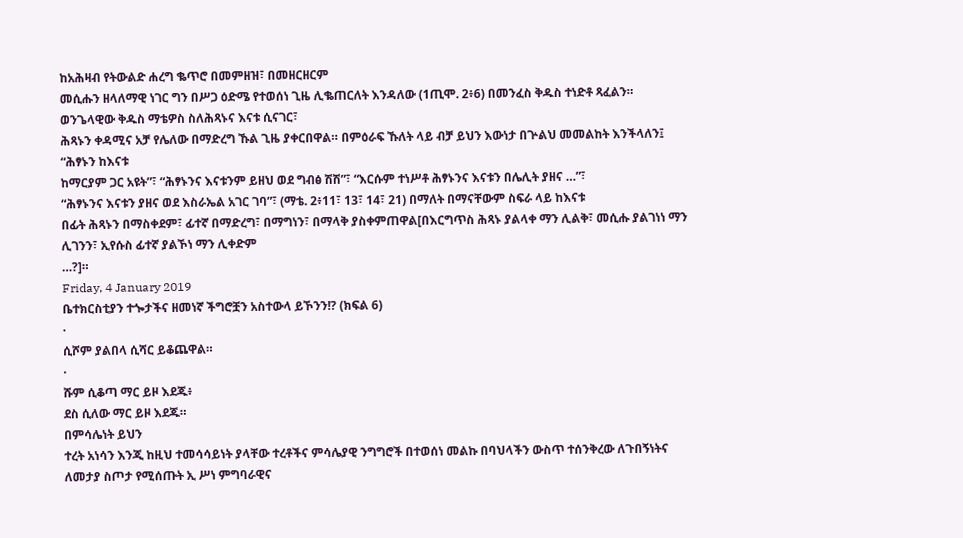ከአሕዛብ የትውልድ ሐረግ ቈጥሮ በመምዘዝ፣ በመዘርዘርም
መሲሑን ዘላለማዊ ነገር ግን በሥጋ ዕድሜ የተወሰነ ጊዜ ሊቈጠርለት እንዳለው (1ጢሞ. 2፥6) በመንፈስ ቅዱስ ተነድቶ ጻፈልን።
ወንጌላዊው ቅዱስ ማቴዎስ ስለሕጻኑና እናቱ ሲናገር፣
ሕጻኑን ቀዳሚና አቻ የሌለው በማድረግ ኹል ጊዜ ያቀርበዋል። በምዕራፍ ኹለት ላይ ብቻ ይህን እውነታ በጕልህ መመልከት እንችላለን፤
“ሕፃኑን ከእናቱ
ከማርያም ጋር አዩት”፣ “ሕፃኑንና እናቱንም ይዘህ ወደ ግብፅ ሽሽ”፣ “እርሱም ተነሥቶ ሕፃኑንና እናቱን በሌሊት ያዘና …”፣
“ሕፃኑንና እናቱን ያዘና ወደ እስራኤል አገር ገባ”፣ (ማቴ. 2፥11፣ 13፣ 14፣ 21) በማለት በማናቸውም ስፍራ ላይ ከእናቱ
በፊት ሕጻኑን በማስቀደም፣ ፊተኛ በማድረግ፣ በማግነን፣ በማላቅ ያስቀምጠዋል[በእርግጥስ ሕጻኑ ያልላቀ ማን ሊልቅ፣ መሲሑ ያልገነነ ማን ሊገንን፣ ኢየሱስ ፊተኛ ያልኾነ ማን ሊቀድም
…?]።
Friday, 4 January 2019
ቤተክርስቲያን ተጐታችና ዘመነኛ ችግሮቿን አስተውላ ይኾንን!? (ክፍል 6)
·
ሲሾም ያልበላ ሲሻር ይቆጨዋል።
·
ሹም ሲቆጣ ማር ይዞ እደጁ፥
ደስ ሲለው ማር ይዞ እደጁ።
በምሳሌነት ይህን
ተረት አነሳን እንጂ ከዚህ ተመሳሳይነት ያላቸው ተረቶችና ምሳሌያዊ ንግግሮች በተወሰነ መልኩ በባህላችን ውስጥ ተሰንቅረው ለጉበኝነትና
ለመታያ ስጦታ የሚሰጡት ኢ ሥነ ምግባራዊና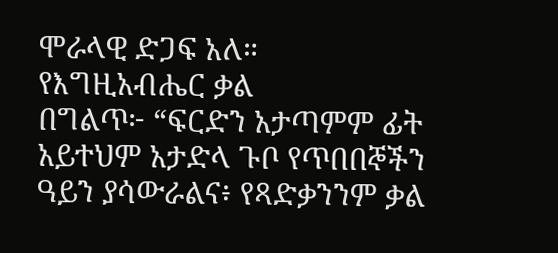ሞራላዊ ድጋፍ አለ።
የእግዚአብሔር ቃል
በግልጥ፦ “ፍርድን አታጣምም ፊት አይተህም አታድላ ጉቦ የጥበበኞችን ዓይን ያሳውራልና፥ የጻድቃንንም ቃል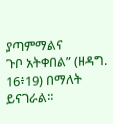ያጣምማልና
ጉቦ አትቀበል” (ዘዳግ. 16፥19) በማለት ይናገራል።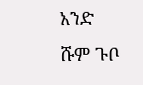አንድ ሹም ጉቦ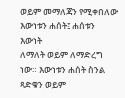ወይም መማለጃን የሚቀበለው እውነቱን ሐሰት፤ ሐሰቱን እውነት
ለማለት ወይም ለማድረግ ነው። እውነቱን ሐሰት ስንል ጻድቁን ወይም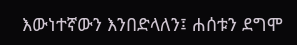እውነተኛውን እንበድላለን፤ ሐሰቱን ደግሞ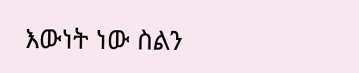እውነት ነው ስልን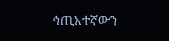ኅጢአተኛውን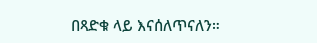በጻድቁ ላይ እናሰለጥናለን።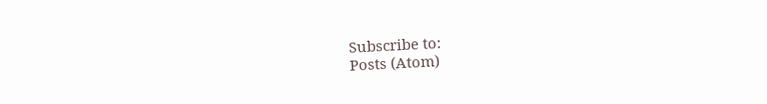Subscribe to:
Posts (Atom)